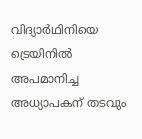വിദ്യാർഥിനിയെ ട്രെയിനിൽ അപമാനിച്ച അധ്യാപകന് തടവും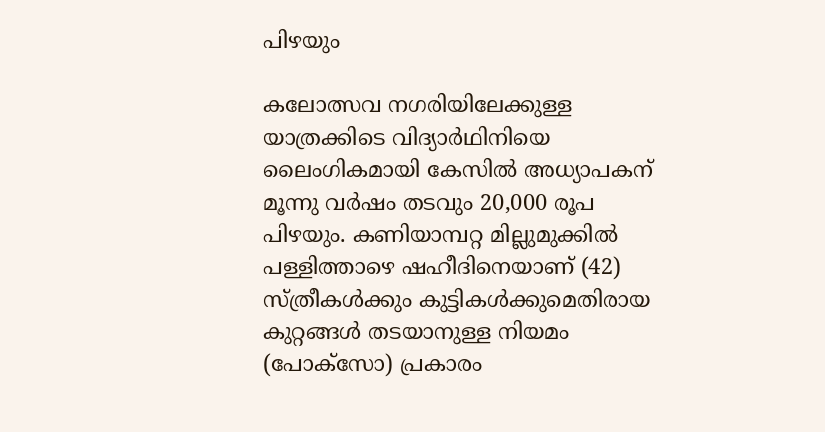പിഴയും

കലോത്സവ നഗരിയിലേക്കുള്ള യാത്രക്കിടെ വിദ്യാർഥിനിയെ ലൈംഗികമായി കേസിൽ അധ്യാപകന് മൂന്നു വർഷം തടവും 20,000 രൂപ പിഴയും. കണിയാമ്പറ്റ മില്ലുമുക്കിൽ പള്ളിത്താഴെ ഷഹീദിനെയാണ് (42) സ്ത്രീകൾക്കും കുട്ടികൾക്കുമെതിരായ കുറ്റങ്ങൾ തടയാനുള്ള നിയമം (പോക്സോ) പ്രകാരം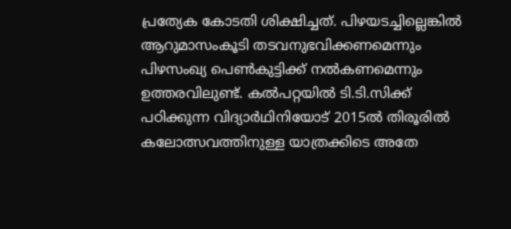പ്രത്യേക കോടതി ശിക്ഷിച്ചത്. പിഴയടച്ചില്ലെങ്കിൽ ആറുമാസംകൂടി തടവനുഭവിക്കണമെന്നും പിഴസംഖ്യ പെൺകുട്ടിക്ക് നൽകണമെന്നും ഉത്തരവിലുണ്ട്. കൽപറ്റയിൽ ടി.ടി.സിക്ക് പഠിക്കുന്ന വിദ്യാർഥിനിയോട് 2015ൽ തിരൂരിൽ കലോത്സവത്തിനുള്ള യാത്രക്കിടെ അതേ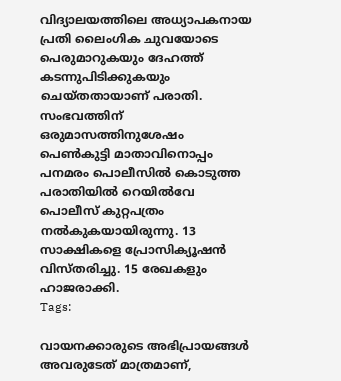വിദ്യാലയത്തിലെ അധ്യാപകനായ പ്രതി ലൈംഗിക ചുവയോടെ പെരുമാറുകയും ദേഹത്ത് കടന്നുപിടിക്കുകയും ചെയ്തതായാണ് പരാതി. സംഭവത്തിന് ഒരുമാസത്തിനുശേഷം പെൺകുട്ടി മാതാവിനൊപ്പം പനമരം പൊലീസിൽ കൊടുത്ത പരാതിയിൽ റെയിൽവേ പൊലീസ് കുറ്റപത്രം നൽകുകയായിരുന്നു. 13 സാക്ഷികളെ പ്രോസിക്യൂഷൻ വിസ്തരിച്ചു. 15 രേഖകളും ഹാജരാക്കി.
Tags:

വായനക്കാരുടെ അഭിപ്രായങ്ങള്‍ അവരുടേത് മാത്രമാണ്,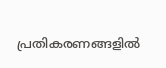പ്രതികരണങ്ങളിൽ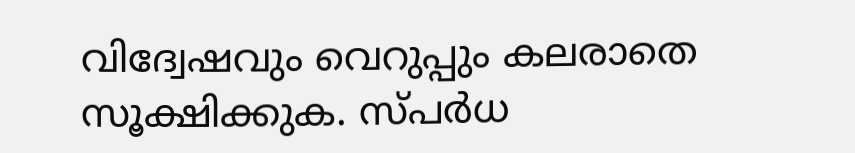വിദ്വേഷവും വെറുപ്പും കലരാതെ സൂക്ഷിക്കുക. സ്പർധ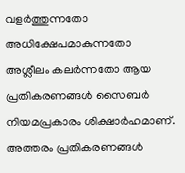വളർത്തുന്നതോ അധിക്ഷേപമാകുന്നതോ അശ്ലീലം കലർന്നതോ ആയ പ്രതികരണങ്ങൾ സൈബർ നിയമപ്രകാരം ശിക്ഷാർഹമാണ്. അത്തരം പ്രതികരണങ്ങൾ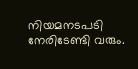നിയമനടപടി നേരിടേണ്ടി വരും.